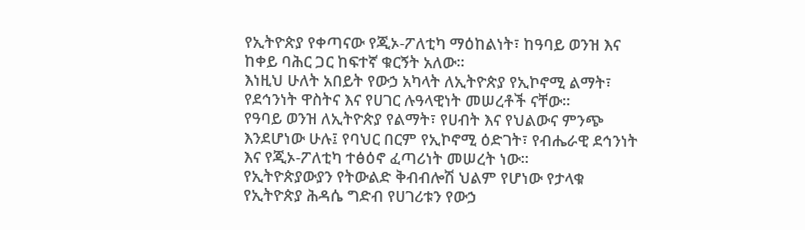የኢትዮጵያ የቀጣናው የጂኦ-ፖለቲካ ማዕከልነት፣ ከዓባይ ወንዝ እና ከቀይ ባሕር ጋር ከፍተኛ ቁርኝት አለው፡፡
እነዚህ ሁለት አበይት የውኃ አካላት ለኢትዮጵያ የኢኮኖሚ ልማት፣ የደኅንነት ዋስትና እና የሀገር ሉዓላዊነት መሠረቶች ናቸው፡፡
የዓባይ ወንዝ ለኢትዮጵያ የልማት፣ የሀብት እና የህልውና ምንጭ እንደሆነው ሁሉ፤ የባህር በርም የኢኮኖሚ ዕድገት፣ የብሔራዊ ደኅንነት እና የጂኦ-ፖለቲካ ተፅዕኖ ፈጣሪነት መሠረት ነው።
የኢትዮጵያውያን የትውልድ ቅብብሎሽ ህልም የሆነው የታላቁ የኢትዮጵያ ሕዳሴ ግድብ የሀገሪቱን የውኃ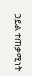ኃይል ተጠቃሚነት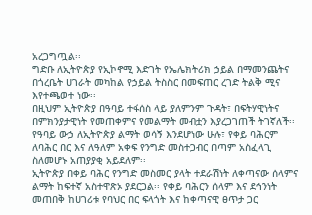አረጋግጧል፡፡
ግድቡ ለኢትዮጵያ የኢኮኖሚ እድገት የኤሌክትሪክ ኃይል በማመንጨትና በጎረቤት ሀገራት መካከል የኃይል ትስስር በመፍጠር ረገድ ትልቅ ሚና እየተጫወተ ነው፡፡
በዚህም ኢትዮጵያ በዓባይ ተፋሰስ ላይ ያለምንም ጉዳት፣ በፍትሃዊነትና በምክንያታዊነት የመጠቀምና የመልማት መብቷን እያረጋገጠች ትገኛለች፡፡
የዓባይ ውኃ ለኢትዮጵያ ልማት ወሳኝ እንደሆነው ሁሉ፣ የቀይ ባሕርም ለባሕር በር እና ለዓለም አቀፍ የንግድ መስተጋብር በጣም አስፈላጊ ስለመሆኑ አጠያያቂ አይደለም፡፡
ኢትዮጵያ በቀይ ባሕር የንግድ መስመር ያላት ተደራሽነት ለቀጣናው ሰላምና ልማት ከፍተኛ አስተዋጽኦ ያደርጋል፡፡ የቀይ ባሕርን ሰላም እና ደኅንነት መጠበቅ ከሀገሪቱ የባህር በር ፍላጎት እና ከቀጣናዊ ፀጥታ ጋር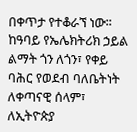በቀጥታ የተቆራኘ ነው፡፡
ከዓባይ የኤሌክትሪክ ኃይል ልማት ጎን ለጎን፣ የቀይ ባሕር የወደብ ባለቤትነት ለቀጣናዊ ሰላም፣ ለኢትዮጵያ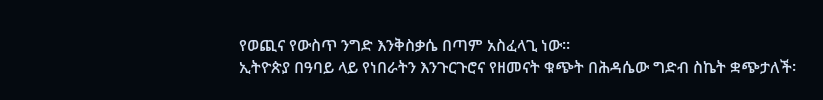የወጪና የውስጥ ንግድ እንቅስቃሴ በጣም አስፈላጊ ነው፡፡
ኢትዮጵያ በዓባይ ላይ የነበራትን እንጉርጉሮና የዘመናት ቁጭት በሕዳሴው ግድብ ስኬት ቋጭታለች፡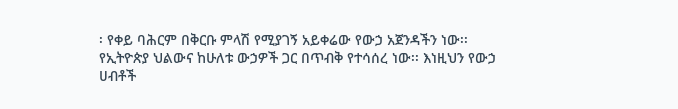፡ የቀይ ባሕርም በቅርቡ ምላሽ የሚያገኝ አይቀሬው የውኃ አጀንዳችን ነው፡፡
የኢትዮጵያ ህልውና ከሁለቱ ውኃዎች ጋር በጥብቅ የተሳሰረ ነው፡፡ እነዚህን የውኃ ሀብቶች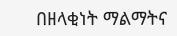በዘላቂነት ማልማትና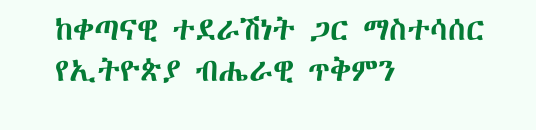ከቀጣናዊ ተደራሽነት ጋር ማስተሳሰር የኢትዮጵያ ብሔራዊ ጥቅምን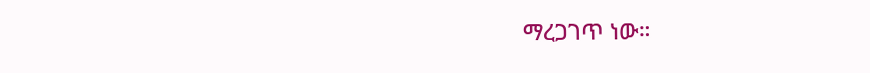ማረጋገጥ ነው።